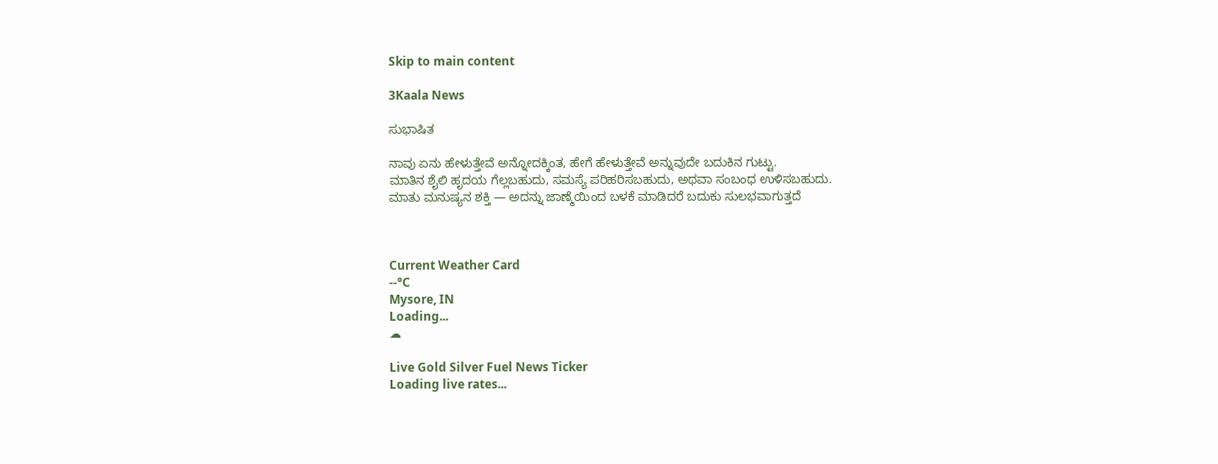Skip to main content

3Kaala News

ಸುಭಾಷಿತ

ನಾವು ಏನು ಹೇಳುತ್ತೇವೆ ಅನ್ನೋದಕ್ಕಿಂತ, ಹೇಗೆ ಹೇಳುತ್ತೇವೆ ಅನ್ನುವುದೇ ಬದುಕಿನ ಗುಟ್ಟು.
ಮಾತಿನ ಶೈಲಿ ಹೃದಯ ಗೆಲ್ಲಬಹುದು, ಸಮಸ್ಯೆ ಪರಿಹರಿಸಬಹುದು, ಅಥವಾ ಸಂಬಂಧ ಉಳಿಸಬಹುದು.
ಮಾತು ಮನುಷ್ಯನ ಶಕ್ತಿ — ಅದನ್ನು ಜಾಣ್ಮೆಯಿಂದ ಬಳಕೆ ಮಾಡಿದರೆ ಬದುಕು ಸುಲಭವಾಗುತ್ತದೆ



Current Weather Card
--°C
Mysore, IN
Loading...
☁

Live Gold Silver Fuel News Ticker
Loading live rates...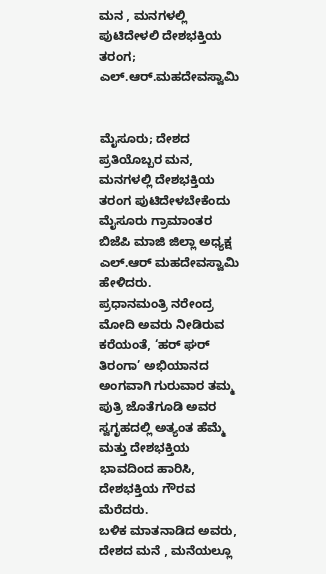ಮನ , ಮನಗಳಲ್ಲಿ ಪುಟಿದೇಳಲಿ ದೇಶಭಕ್ತಿಯ ತರಂಗ; ಎಲ್.ಆರ್.ಮಹದೇವಸ್ವಾಮಿ


ಮೈಸೂರು; ದೇಶದ ಪ್ರತಿಯೊಬ್ಬರ ಮನ, ಮನಗಳಲ್ಲಿ ದೇಶಭಕ್ತಿಯ ತರಂಗ ಪುಟಿದೇಳಬೇಕೆಂದು ಮೈಸೂರು ಗ್ರಾಮಾಂತರ ಬಿಜೆಪಿ ಮಾಜಿ ಜಿಲ್ಲಾ ಅಧ್ಯಕ್ಷ ಎಲ್.ಆರ್ ಮಹದೇವಸ್ವಾಮಿ ಹೇಳಿದರು.
ಪ್ರಧಾನಮಂತ್ರಿ ನರೇಂದ್ರ ಮೋದಿ ಅವರು ನೀಡಿರುವ ಕರೆಯಂತೆ, ‘ಹರ್ ಘರ್ ತಿರಂಗಾ’ ಅಭಿಯಾನದ ಅಂಗವಾಗಿ ಗುರುವಾರ ತಮ್ಮ ಪುತ್ರಿ ಜೊತೆಗೂಡಿ ಅವರ ಸ್ವಗೃಹದಲ್ಲಿ ಅತ್ಯಂತ ಹೆಮ್ಮೆ ಮತ್ತು ದೇಶಭಕ್ತಿಯ ಭಾವದಿಂದ ಹಾರಿಸಿ, ದೇಶಭಕ್ತಿಯ ಗೌರವ ಮೆರೆದರು.
ಬಳಿಕ ಮಾತನಾಡಿದ ಅವರು, ದೇಶದ ಮನೆ , ಮನೆಯಲ್ಲೂ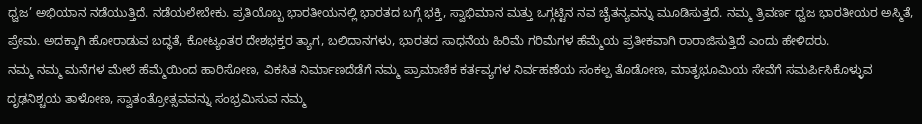ಧ್ವಜ’ ಅಭಿಯಾನ ನಡೆಯುತ್ತಿದೆ. ನಡೆಯಲೇಬೇಕು. ಪ್ರತಿಯೊಬ್ಬ ಭಾರತೀಯನಲ್ಲಿ ಭಾರತದ ಬಗ್ಗೆ ಭಕ್ತಿ, ಸ್ವಾಭಿಮಾನ ಮತ್ತು ಒಗ್ಗಟ್ಟಿನ ನವ ಚೈತನ್ಯವನ್ನು ಮೂಡಿಸುತ್ತದೆ. ನಮ್ಮ ತ್ರಿವರ್ಣ ಧ್ವಜ ಭಾರತೀಯರ ಅಸ್ಮಿತೆ, ಪ್ರೇಮ. ಅದಕ್ಕಾಗಿ ಹೋರಾಡುವ ಬದ್ಧತೆ, ಕೋಟ್ಯಂತರ ದೇಶಭಕ್ತರ ತ್ಯಾಗ, ಬಲಿದಾನಗಳು, ಭಾರತದ ಸಾಧನೆಯ ಹಿರಿಮೆ ಗರಿಮೆಗಳ ಹೆಮ್ಮೆಯ ಪ್ರತೀಕವಾಗಿ ರಾರಾಜಿಸುತ್ತಿದೆ ಎಂದು ಹೇಳಿದರು.
ನಮ್ಮ ನಮ್ಮ ಮನೆಗಳ ಮೇಲೆ ಹೆಮ್ಮೆಯಿಂದ ಹಾರಿಸೋಣ, ವಿಕಸಿತ ನಿರ್ಮಾಣದೆಡೆಗೆ ನಮ್ಮ ಪ್ರಾಮಾಣಿಕ ಕರ್ತವ್ಯಗಳ ನಿರ್ವಹಣೆಯ ಸಂಕಲ್ಪ ತೊಡೋಣ, ಮಾತೃಭೂಮಿಯ ಸೇವೆಗೆ ಸಮರ್ಪಿಸಿಕೊಳ್ಳುವ ದೃಢನಿಶ್ಚಯ ತಾಳೋಣ, ಸ್ವಾತಂತ್ರೋತ್ಸವವನ್ನು ಸಂಭ್ರಮಿಸುವ ನಮ್ಮ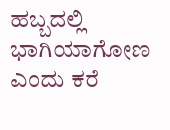ಹಬ್ಬದಲ್ಲಿ ಭಾಗಿಯಾಗೋಣ ಎಂದು ಕರೆ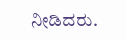ನೀಡಿದರು.